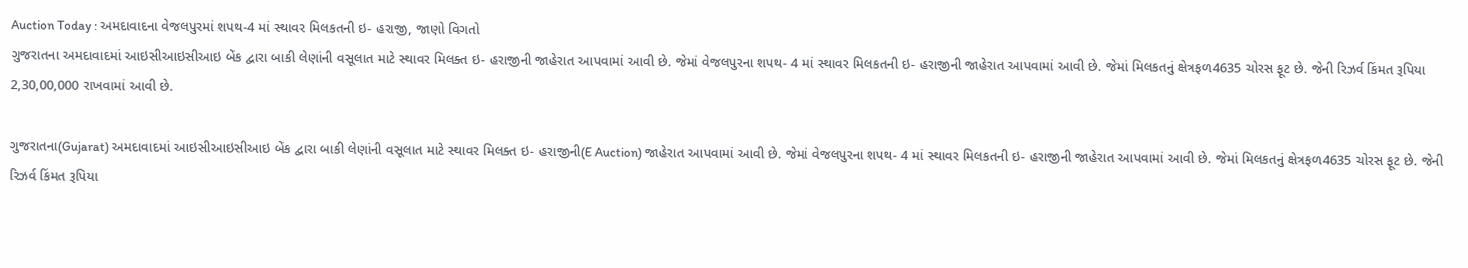Auction Today : અમદાવાદના વેજલપુરમાં શપથ-4 માં સ્થાવર મિલકતની ઇ- હરાજી, જાણો વિગતો
ગુજરાતના અમદાવાદમાં આઇસીઆઇસીઆઇ બેંક દ્વારા બાકી લેણાંની વસૂલાત માટે સ્થાવર મિલક્ત ઇ- હરાજીની જાહેરાત આપવામાં આવી છે. જેમાં વેજલપુરના શપથ- 4 માં સ્થાવર મિલકતની ઇ- હરાજીની જાહેરાત આપવામાં આવી છે. જેમાં મિલકતનું ક્ષેત્રફળ4635 ચોરસ ફૂટ છે. જેની રિઝર્વ કિંમત રૂપિયા 2,30,00,000 રાખવામાં આવી છે.

ગુજરાતના(Gujarat) અમદાવાદમાં આઇસીઆઇસીઆઇ બેંક દ્વારા બાકી લેણાંની વસૂલાત માટે સ્થાવર મિલક્ત ઇ- હરાજીની(E Auction) જાહેરાત આપવામાં આવી છે. જેમાં વેજલપુરના શપથ- 4 માં સ્થાવર મિલકતની ઇ- હરાજીની જાહેરાત આપવામાં આવી છે. જેમાં મિલકતનું ક્ષેત્રફળ4635 ચોરસ ફૂટ છે. જેની રિઝર્વ કિંમત રૂપિયા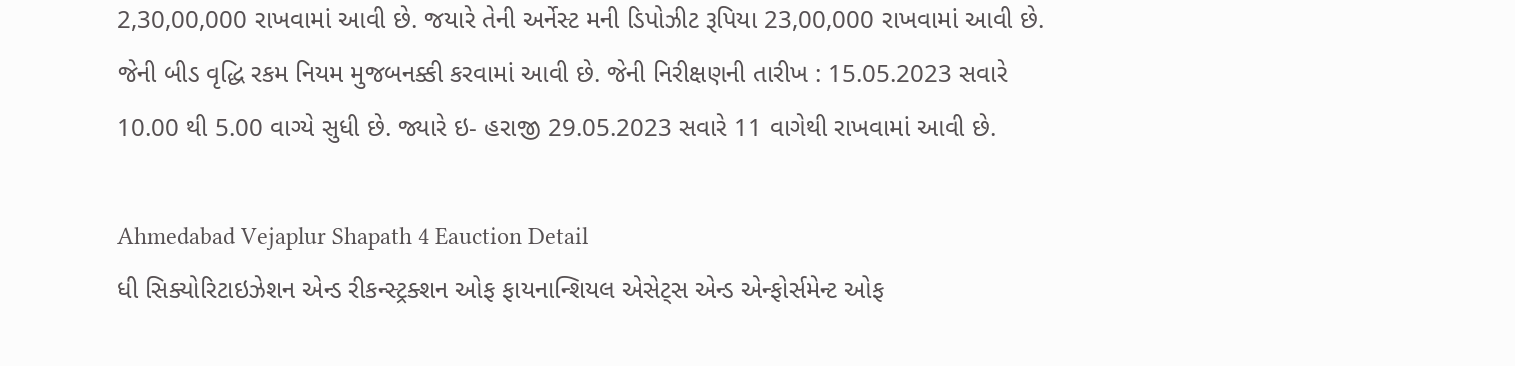2,30,00,000 રાખવામાં આવી છે. જયારે તેની અર્નેસ્ટ મની ડિપોઝીટ રૂપિયા 23,00,000 રાખવામાં આવી છે. જેની બીડ વૃદ્ધિ રકમ નિયમ મુજબનક્કી કરવામાં આવી છે. જેની નિરીક્ષણની તારીખ : 15.05.2023 સવારે 10.00 થી 5.00 વાગ્યે સુધી છે. જ્યારે ઇ- હરાજી 29.05.2023 સવારે 11 વાગેથી રાખવામાં આવી છે.

Ahmedabad Vejaplur Shapath 4 Eauction Detail
ધી સિક્યોરિટાઇઝેશન એન્ડ રીકન્સ્ટ્રક્શન ઓફ ફાયનાન્શિયલ એસેટ્સ એન્ડ એન્ફોર્સમેન્ટ ઓફ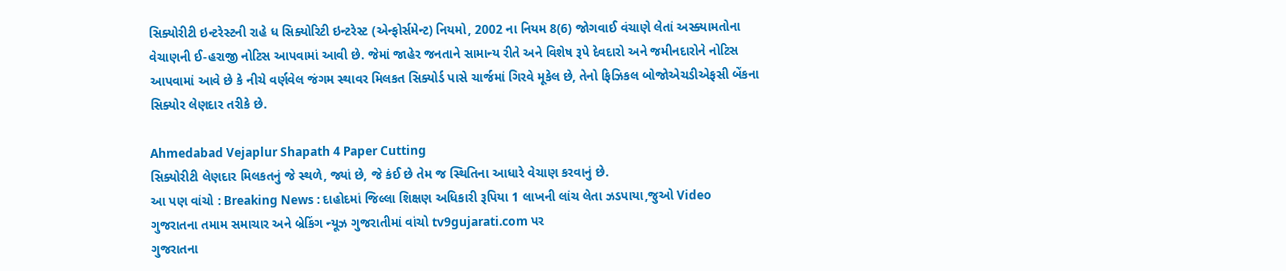સિક્યોરીટી ઇન્ટરેસ્ટની રાહે ધ સિક્યોરિટી ઇન્ટરેસ્ટ (એન્ફોર્સમેન્ટ) નિયમો, 2002 ના નિયમ 8(6) જોગવાઈ વંચાણે લેતાં અસ્ક્યામતોના વેચાણની ઈ-હરાજી નોટિસ આપવામાં આવી છે. જેમાં જાહેર જનતાને સામાન્ય રીતે અને વિશેષ રૂપે દેવદારો અને જમીનદારોને નોટિસ આપવામાં આવે છે કે નીચે વર્ણવેલ જંગમ સ્થાવર મિલકત સિક્યોર્ડ પાસે ચાર્જમાં ગિરવે મૂકેલ છે, તેનો ફિઝિકલ બોજોએચડીએફસી બેંકના સિક્યોર લેણદાર તરીકે છે.

Ahmedabad Vejaplur Shapath 4 Paper Cutting
સિક્યોરીટી લેણદાર મિલકતનું જે સ્થળે, જ્યાં છે, જે કંઈ છે તેમ જ સ્થિતિના આધારે વેચાણ કરવાનું છે.
આ પણ વાંચો : Breaking News : દાહોદમાં જિલ્લા શિક્ષણ અધિકારી રૂપિયા 1 લાખની લાંચ લેતા ઝડપાયા,જુઓ Video
ગુજરાતના તમામ સમાચાર અને બ્રેકિંગ ન્યૂઝ ગુજરાતીમાં વાંચો tv9gujarati.com પર
ગુજરાતના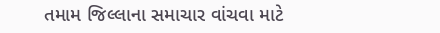તમામ જિલ્લાના સમાચાર વાંચવા માટે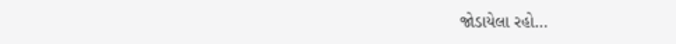જોડાયેલા રહો…